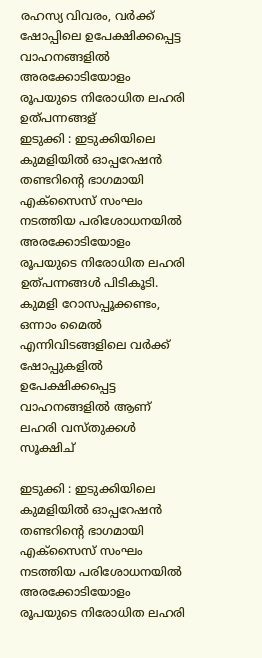രഹസ്യ വിവരം, വർക്ക് ഷോപ്പിലെ ഉപേക്ഷിക്കപ്പെട്ട വാഹനങ്ങളിൽ അരക്കോടിയോളം രൂപയുടെ നിരോധിത ലഹരി ഉത്പന്നങ്ങള്
ഇടുക്കി : ഇടുക്കിയിലെ കുമളിയിൽ ഓപ്പറേഷന്‍ തണ്ടറിന്റെ ഭാഗമായി എക്‌സൈസ് സംഘം നടത്തിയ പരിശോധനയില്‍ അരക്കോടിയോളം രൂപയുടെ നിരോധിത ലഹരി ഉത്പന്നങ്ങള്‍ പിടികൂടി. കുമളി റോസപ്പൂക്കണ്ടം, ഒന്നാം മൈൽ എന്നിവിടങ്ങളിലെ വർക്ക്‌ ഷോപ്പുകളിൽ ഉപേക്ഷിക്കപ്പെട്ട വാഹനങ്ങളിൽ ആണ് ലഹരി വസ്തുക്കൾ സൂക്ഷിച്

ഇടുക്കി : ഇടുക്കിയിലെ കുമളിയിൽ ഓപ്പറേഷന്‍ തണ്ടറിന്റെ ഭാഗമായി എക്‌സൈസ് സംഘം നടത്തിയ പരിശോധനയില്‍ അരക്കോടിയോളം രൂപയുടെ നിരോധിത ലഹരി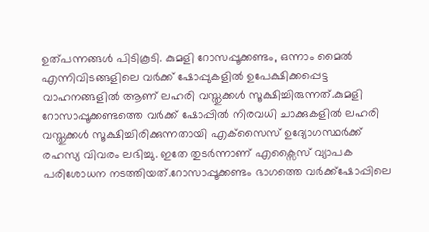ഉത്പന്നങ്ങള്‍ പിടികൂടി. കുമളി റോസപ്പൂക്കണ്ടം, ഒന്നാം മൈൽ എന്നിവിടങ്ങളിലെ വർക്ക്‌ ഷോപ്പുകളിൽ ഉപേക്ഷിക്കപ്പെട്ട വാഹനങ്ങളിൽ ആണ് ലഹരി വസ്തുക്കൾ സൂക്ഷിച്ചിരുന്നത്.കുമളി റോസാപ്പൂക്കണ്ടത്തെ വര്‍ക്ക് ഷോപ്പില്‍ നിരവധി ചാക്കുകളില്‍ ലഹരി വസ്തുക്കള്‍ സൂക്ഷിച്ചിരിക്കുന്നതായി എക്‌സൈസ് ഉദ്യോഗസ്ഥര്‍ക്ക് രഹസ്യ വിവരം ലഭിച്ചു. ഇതേ തുടർന്നാണ് എക്സൈസ് വ്യാപക പരിശോധന നടത്തിയത്.റോസാപ്പൂക്കണ്ടം ഭാഗത്തെ വര്‍ക്ക്‌ഷോപ്പിലെ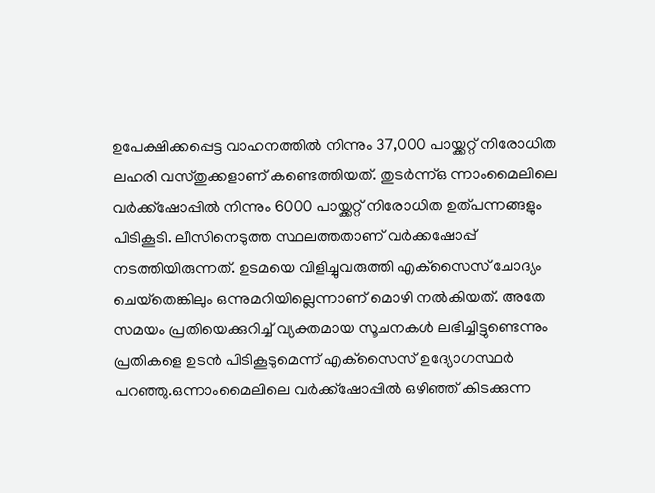ഉപേക്ഷിക്കപ്പെട്ട വാഹനത്തില്‍ നിന്നും 37,000 പായ്ക്കറ്റ് നിരോധിത ലഹരി വസ്തുക്കളാണ് കണ്ടെത്തിയത്. തുടർന്ന്ഒ ന്നാംമൈലിലെ വര്‍ക്ക്‌ഷോപ്പില്‍ നിന്നും 6000 പായ്ക്കറ്റ് നിരോധിത ഉത്പന്നങ്ങളും പിടികൂടി. ലീസിനെടുത്ത സ്ഥലത്തതാണ് വര്‍ക്കഷോപ്പ് നടത്തിയിരുന്നത്. ഉടമയെ വിളിച്ചുവരുത്തി എക്‌സൈസ് ചോദ്യം ചെയ്‌തെങ്കിലും ഒന്നുമറിയില്ലെന്നാണ് മൊഴി നല്‍കിയത്. അതേ സമയം പ്രതിയെക്കുറിച്ച് വ്യക്തമായ സൂചനകള്‍ ലഭിച്ചിട്ടുണ്ടെന്നും പ്രതികളെ ഉടന്‍ പിടികൂടുമെന്ന് എക്‌സൈസ് ഉദ്യോഗസ്ഥര്‍ പറഞ്ഞു.ഒന്നാംമൈലിലെ വര്‍ക്ക്‌ഷോപ്പില്‍ ഒഴിഞ്ഞ് കിടക്കുന്ന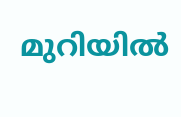മുറിയില്‍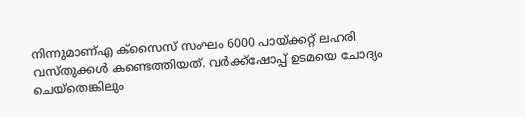നിന്നുമാണ്എ ക്‌സൈസ് സംഘം 6000 പായ്ക്കറ്റ് ലഹരി വസ്തുക്കള്‍ കണ്ടെത്തിയത്. വര്‍ക്ക്‌ഷോപ്പ് ഉടമയെ ചോദ്യം ചെയ്‌തെങ്കിലും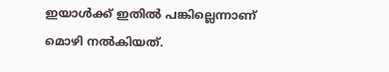ഇയാള്‍ക്ക് ഇതില്‍ പങ്കില്ലെന്നാണ് മൊഴി നല്‍കിയത്.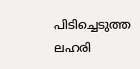പിടിച്ചെടുത്ത ലഹരി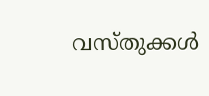വസ്തുക്കള്‍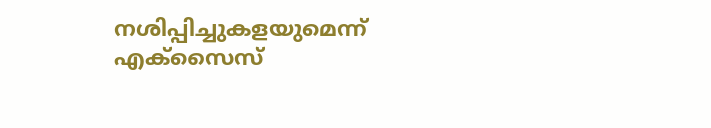നശിപ്പിച്ചുകളയുമെന്ന് എക്‌സൈസ്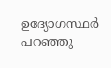ഉദ്യോഗസ്ഥര്‍ പറഞ്ഞു